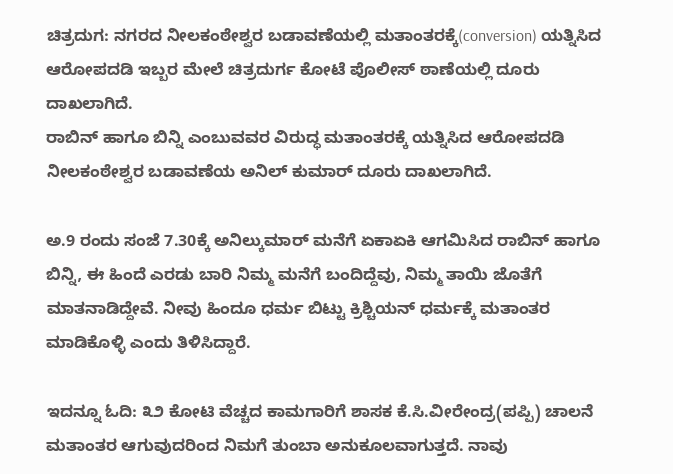ಚಿತ್ರದುಗ: ನಗರದ ನೀಲಕಂಠೇಶ್ವರ ಬಡಾವಣೆಯಲ್ಲಿ ಮತಾಂತರಕ್ಕೆ(conversion) ಯತ್ನಿಸಿದ ಆರೋಪದಡಿ ಇಬ್ಬರ ಮೇಲೆ ಚಿತ್ರದುರ್ಗ ಕೋಟೆ ಪೊಲೀಸ್ ಠಾಣೆಯಲ್ಲಿ ದೂರು ದಾಖಲಾಗಿದೆ.
ರಾಬಿನ್ ಹಾಗೂ ಬಿನ್ನಿ ಎಂಬುವವರ ವಿರುದ್ಧ ಮತಾಂತರಕ್ಕೆ ಯತ್ನಿಸಿದ ಆರೋಪದಡಿ ನೀಲಕಂಠೇಶ್ವರ ಬಡಾವಣೆಯ ಅನಿಲ್ ಕುಮಾರ್ ದೂರು ದಾಖಲಾಗಿದೆ.

ಅ.9 ರಂದು ಸಂಜೆ 7.30ಕ್ಕೆ ಅನಿಲ್ಕುಮಾರ್ ಮನೆಗೆ ಏಕಾಏಕಿ ಆಗಮಿಸಿದ ರಾಬಿನ್ ಹಾಗೂ ಬಿನ್ನಿ, ಈ ಹಿಂದೆ ಎರಡು ಬಾರಿ ನಿಮ್ಮ ಮನೆಗೆ ಬಂದಿದ್ದೆವು, ನಿಮ್ಮ ತಾಯಿ ಜೊತೆಗೆ ಮಾತನಾಡಿದ್ದೇವೆ. ನೀವು ಹಿಂದೂ ಧರ್ಮ ಬಿಟ್ಟು ಕ್ರಿಶ್ಚಿಯನ್ ಧರ್ಮಕ್ಕೆ ಮತಾಂತರ ಮಾಡಿಕೊಳ್ಳಿ ಎಂದು ತಿಳಿಸಿದ್ದಾರೆ.

ಇದನ್ನೂ ಓದಿ: ೩೨ ಕೋಟಿ ವೆಚ್ಚದ ಕಾಮಗಾರಿಗೆ ಶಾಸಕ ಕೆ.ಸಿ.ವೀರೇಂದ್ರ(ಪಪ್ಪಿ) ಚಾಲನೆ
ಮತಾಂತರ ಆಗುವುದರಿಂದ ನಿಮಗೆ ತುಂಬಾ ಅನುಕೂಲವಾಗುತ್ತದೆ. ನಾವು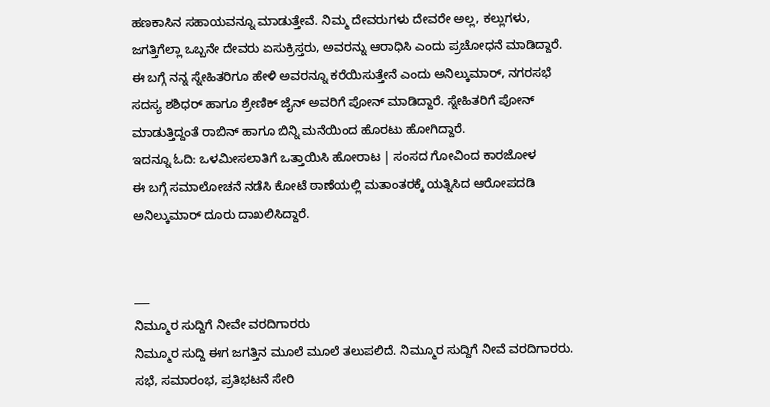ಹಣಕಾಸಿನ ಸಹಾಯವನ್ನೂ ಮಾಡುತ್ತೇವೆ. ನಿಮ್ಮ ದೇವರುಗಳು ದೇವರೇ ಅಲ್ಲ, ಕಲ್ಲುಗಳು, ಜಗತ್ತಿಗೆಲ್ಲಾ ಒಬ್ಬನೇ ದೇವರು ಏಸುಕ್ರಿಸ್ತರು, ಅವರನ್ನು ಆರಾಧಿಸಿ ಎಂದು ಪ್ರಚೋಧನೆ ಮಾಡಿದ್ದಾರೆ.
ಈ ಬಗ್ಗೆ ನನ್ನ ಸ್ನೇಹಿತರಿಗೂ ಹೇಳಿ ಅವರನ್ನೂ ಕರೆಯಿಸುತ್ತೇನೆ ಎಂದು ಅನಿಲ್ಕುಮಾರ್, ನಗರಸಭೆ ಸದಸ್ಯ ಶಶಿಧರ್ ಹಾಗೂ ಶ್ರೇಣಿಕ್ ಜೈನ್ ಅವರಿಗೆ ಪೋನ್ ಮಾಡಿದ್ದಾರೆ. ಸ್ನೇಹಿತರಿಗೆ ಪೋನ್ ಮಾಡುತ್ತಿದ್ದಂತೆ ರಾಬಿನ್ ಹಾಗೂ ಬಿನ್ನಿ ಮನೆಯಿಂದ ಹೊರಟು ಹೋಗಿದ್ದಾರೆ.
ಇದನ್ನೂ ಓದಿ: ಒಳಮೀಸಲಾತಿಗೆ ಒತ್ತಾಯಿಸಿ ಹೋರಾಟ | ಸಂಸದ ಗೋವಿಂದ ಕಾರಜೋಳ
ಈ ಬಗ್ಗೆ ಸಮಾಲೋಚನೆ ನಡೆಸಿ ಕೋಟೆ ಠಾಣೆಯಲ್ಲಿ ಮತಾಂತರಕ್ಕೆ ಯತ್ನಿಸಿದ ಆರೋಪದಡಿ ಅನಿಲ್ಕುಮಾರ್ ದೂರು ದಾಖಲಿಸಿದ್ದಾರೆ.


___
ನಿಮ್ಮೂರ ಸುದ್ದಿಗೆ ನೀವೇ ವರದಿಗಾರರು
ನಿಮ್ಮೂರ ಸುದ್ದಿ ಈಗ ಜಗತ್ತಿನ ಮೂಲೆ ಮೂಲೆ ತಲುಪಲಿದೆ. ನಿಮ್ಮೂರ ಸುದ್ದಿಗೆ ನೀವೆ ವರದಿಗಾರರು. ಸಭೆ, ಸಮಾರಂಭ, ಪ್ರತಿಭಟನೆ ಸೇರಿ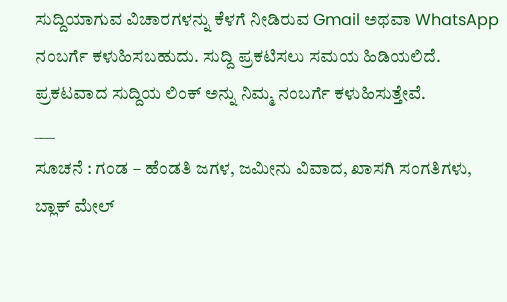ಸುದ್ದಿಯಾಗುವ ವಿಚಾರಗಳನ್ನು ಕೆಳಗೆ ನೀಡಿರುವ Gmail ಅಥವಾ WhatsApp ನಂಬರ್ಗೆ ಕಳುಹಿಸಬಹುದು. ಸುದ್ದಿ ಪ್ರಕಟಿಸಲು ಸಮಯ ಹಿಡಿಯಲಿದೆ. ಪ್ರಕಟವಾದ ಸುದ್ದಿಯ ಲಿಂಕ್ ಅನ್ನು ನಿಮ್ಮ ನಂಬರ್ಗೆ ಕಳುಹಿಸುತ್ತೇವೆ.
___
ಸೂಚನೆ : ಗಂಡ – ಹೆಂಡತಿ ಜಗಳ, ಜಮೀನು ವಿವಾದ, ಖಾಸಗಿ ಸಂಗತಿಗಳು, ಬ್ಲಾಕ್ ಮೇಲ್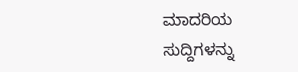ಮಾದರಿಯ ಸುದ್ದಿಗಳನ್ನು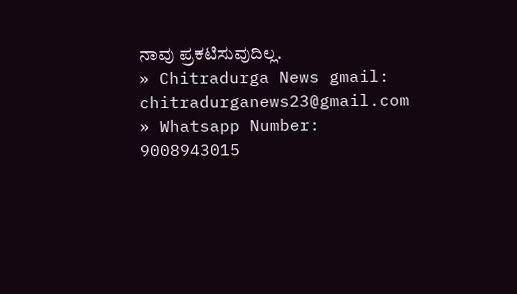ನಾವು ಪ್ರಕಟಿಸುವುದಿಲ್ಲ.
» Chitradurga News gmail: chitradurganews23@gmail.com
» Whatsapp Number: 9008943015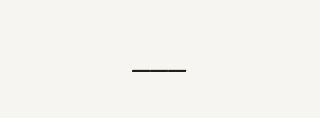___